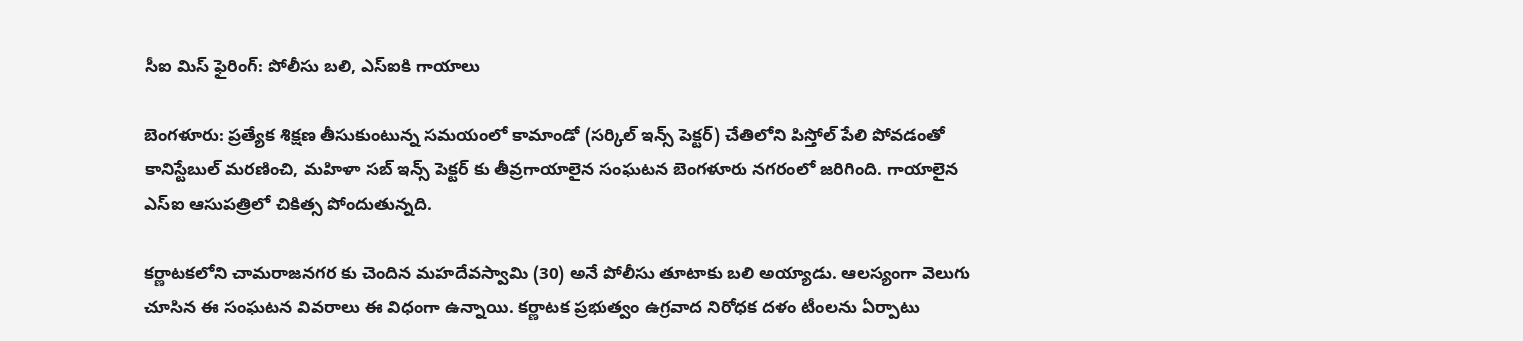సీఐ మిస్ ఫైరింగ్: పోలీసు బలి, ఎస్ఐకి గాయాలు

బెంగళూరు: ప్రత్యేక శిక్షణ తీసుకుంటున్న సమయంలో కామాండో (సర్కిల్ ఇన్స్ పెక్టర్) చేతిలోని పిస్తోల్ పేలి పోవడంతో కానిస్టేబుల్ మరణించి, మహిళా సబ్ ఇన్స్ పెక్టర్ కు తీవ్రగాయాలైన సంఘటన బెంగళూరు నగరంలో జరిగింది. గాయాలైన ఎస్ఐ ఆసుపత్రిలో చికిత్స పోందుతున్నది.

కర్ణాటకలోని చామరాజనగర కు చెందిన మహదేవస్వామి (30) అనే పోలీసు తూటాకు బలి అయ్యాడు. ఆలస్యంగా వెలుగు చూసిన ఈ సంఘటన వివరాలు ఈ విధంగా ఉన్నాయి. కర్ణాటక ప్రభుత్వం ఉగ్రవాద నిరోధక దళం టీంలను ఏర్పాటు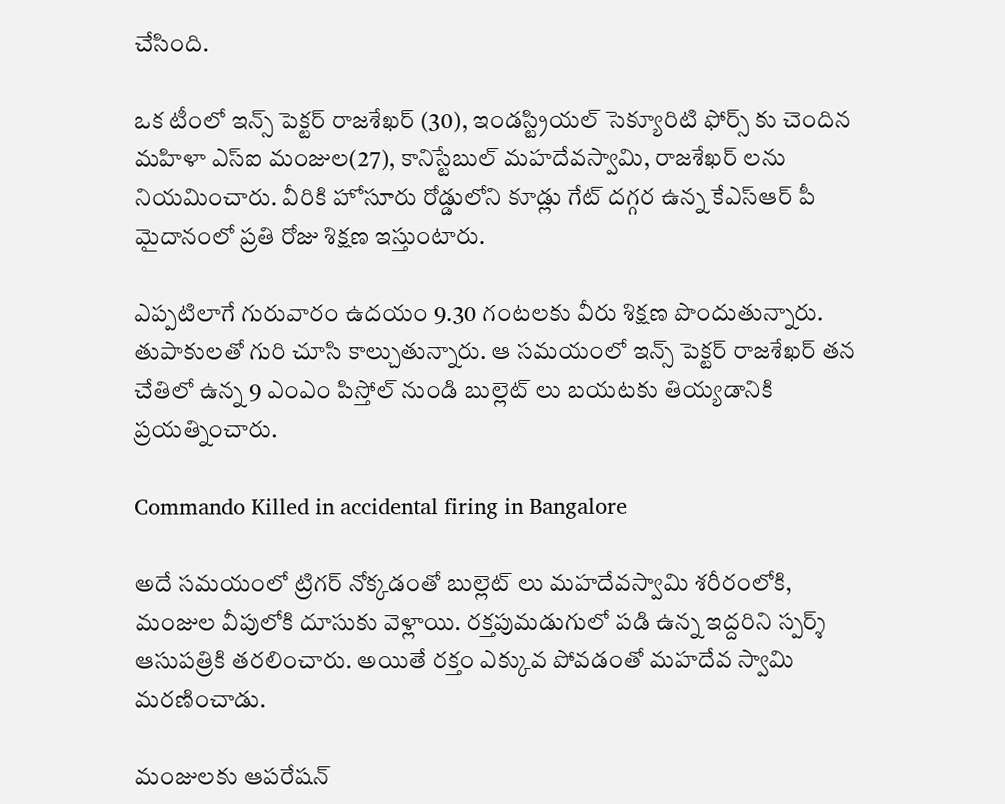చేసింది.

ఒక టీంలో ఇన్స్ పెక్టర్ రాజశేఖర్ (30), ఇండస్ట్రియల్ సెక్యూరిటి ఫోర్స్ కు చెందిన మహిళా ఎస్ఐ మంజుల(27), కానిస్టేబుల్ మహదేవస్వామి, రాజశేఖర్ లను నియమించారు. వీరికి హోసూరు రోడ్డులోని కూడ్లు గేట్ దగ్గర ఉన్న కేఎస్ఆర్ పీ మైదానంలో ప్రతి రోజు శిక్షణ ఇస్తుంటారు.

ఎప్పటిలాగే గురువారం ఉదయం 9.30 గంటలకు వీరు శిక్షణ పొందుతున్నారు. తుపాకులతో గురి చూసి కాల్చుతున్నారు. ఆ సమయంలో ఇన్స్ పెక్టర్ రాజశేఖర్ తన చేతిలో ఉన్న 9 ఎంఎం పిస్తోల్ నుండి బుల్లెట్ లు బయటకు తియ్యడానికి ప్రయత్నించారు.

Commando Killed in accidental firing in Bangalore

అదే సమయంలో ట్రిగర్ నోక్కడంతో బుల్లెట్ లు మహదేవస్వామి శరీరంలోకి, మంజుల వీపులోకి దూసుకు వెళ్లాయి. రక్తపుమడుగులో పడి ఉన్న ఇద్దరిని స్పర్శ్ ఆసుపత్రికి తరలించారు. అయితే రక్తం ఎక్కువ పోవడంతో మహదేవ స్వామి మరణించాడు.

మంజులకు ఆపరేషన్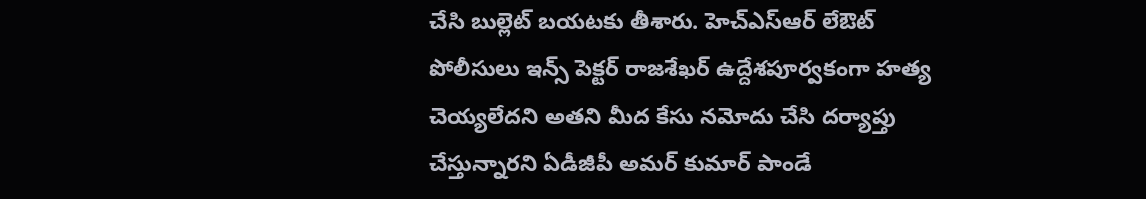చేసి బుల్లెట్ బయటకు తీశారు. హెచ్ఎస్ఆర్ లేఔట్ పోలీసులు ఇన్స్ పెక్టర్ రాజశేఖర్ ఉద్దేశపూర్వకంగా హత్య చెయ్యలేదని అతని మీద కేసు నమోదు చేసి దర్యాప్తు చేస్తున్నారని ఏడీజీపీ అమర్ కుమార్ పాండే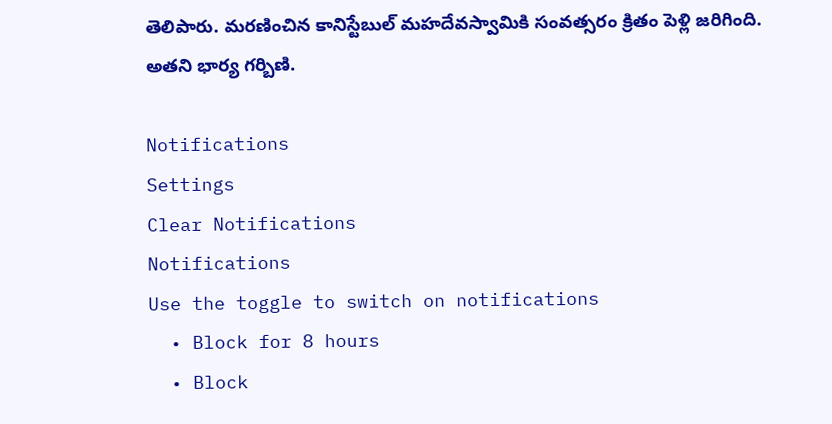తెలిపారు. మరణించిన కానిస్టేబుల్ మహదేవస్వామికి సంవత్సరం క్రితం పెళ్లి జరిగింది. అతని భార్య గర్బిణి.

Notifications
Settings
Clear Notifications
Notifications
Use the toggle to switch on notifications
  • Block for 8 hours
  • Block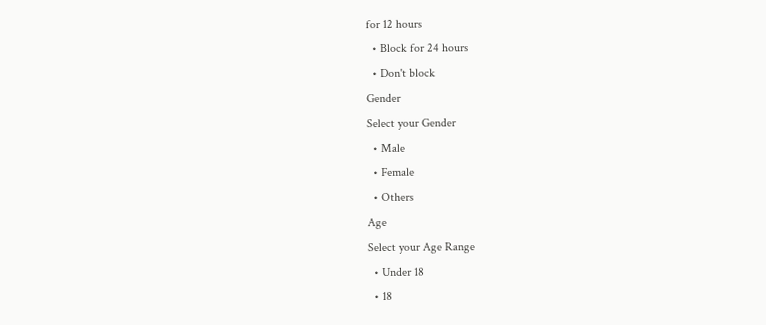for 12 hours
  • Block for 24 hours
  • Don't block
Gender
Select your Gender
  • Male
  • Female
  • Others
Age
Select your Age Range
  • Under 18
  • 18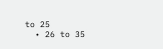to 25
  • 26 to 35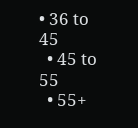• 36 to 45
  • 45 to 55
  • 55+